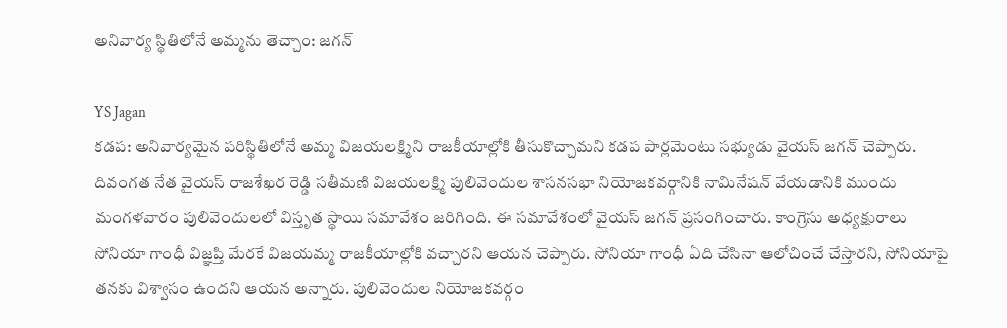అనివార్య స్థితిలోనే అమ్మను తెచ్చాం: జగన్

YS Jagan
కడప: అనివార్యమైన పరిస్థితిలోనే అమ్మ విజయలక్ష్మిని రాజకీయాల్లోకి తీసుకొచ్చామని కడప పార్లమెంటు సభ్యుడు వైయస్ జగన్ చెప్పారు. దివంగత నేత వైయస్ రాజశేఖర రెడ్డి సతీమణి విజయలక్ష్మి పులివెందుల శాసనసభా నియోజకవర్గానికి నామినేషన్ వేయడానికి ముందు మంగళవారం పులివెందులలో విస్తృత స్థాయి సమావేశం జరిగింది. ఈ సమావేశంలో వైయస్ జగన్ ప్రసంగించారు. కాంగ్రెసు అధ్యక్షురాలు సోనియా గాంధీ విజ్ఞప్తి మేరకే విజయమ్మ రాజకీయాల్లోకి వచ్చారని ఆయన చెప్పారు. సోనియా గాంధీ ఏది చేసినా ఆలోచించే చేస్తారని, సోనియాపై తనకు విశ్వాసం ఉందని ఆయన అన్నారు. పులివెందుల నియోజకవర్గం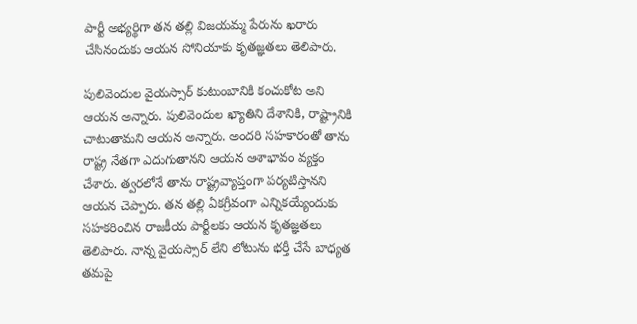పార్టీ అభ్యర్థిగా తన తల్లి విజయమ్మ పేరును ఖరారు చేసినందుకు ఆయన సోనియాకు కృతజ్ఞతలు తెలిపారు.

పులివెందుల వైయస్సార్ కుటుంబానికి కంచుకోట అని ఆయన అన్నారు. పులివెందుల ఖ్యాతిని దేశానికి, రాష్ట్రానికి చాటుతామని ఆయన అన్నారు. అందరి సహకారంతో తాను రాష్ట్ర నేతగా ఎదుగుతానని ఆయన ఆశాభావం వ్యక్తం చేశారు. త్వరలోనే తాను రాష్ట్రవ్యాప్తంగా పర్యటిస్తానని ఆయన చెప్పారు. తన తల్లి ఏకగ్రీవంగా ఎన్నికయ్యేందుకు సహకరించిన రాజకీయ పార్టీలకు ఆయన కృతజ్ఞతలు తెలిపారు. నాన్న వైయస్సార్ లేని లోటును భర్తీ చేసే బాధ్యత తమపై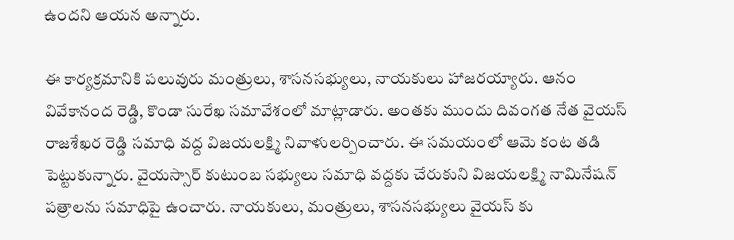ఉందని ఆయన అన్నారు.

ఈ కార్యక్రమానికి పలువురు మంత్రులు, శాసనసభ్యులు, నాయకులు హాజరయ్యారు. ఆనం వివేకానంద రెడ్డి, కొండా సురేఖ సమావేశంలో మాట్లాడారు. అంతకు ముందు దివంగత నేత వైయస్ రాజశేఖర రెడ్డి సమాధి వద్ద విజయలక్ష్మి నివాళులర్పించారు. ఈ సమయంలో ఆమె కంట తడి పెట్టుకున్నారు. వైయస్సార్ కుటుంబ సభ్యులు సమాధి వద్దకు చేరుకుని విజయలక్ష్మి నామినేషన్ పత్రాలను సమాధిపై ఉంచారు. నాయకులు, మంత్రులు, శాసనసభ్యులు వైయస్ కు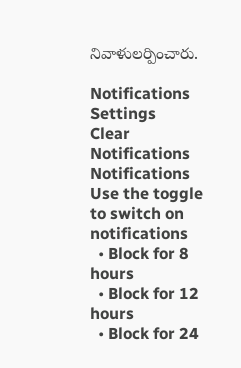నివాళులర్పించారు.

Notifications
Settings
Clear Notifications
Notifications
Use the toggle to switch on notifications
  • Block for 8 hours
  • Block for 12 hours
  • Block for 24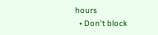hours
  • Don't block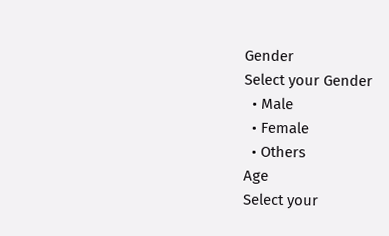Gender
Select your Gender
  • Male
  • Female
  • Others
Age
Select your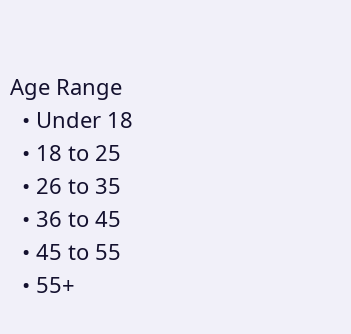Age Range
  • Under 18
  • 18 to 25
  • 26 to 35
  • 36 to 45
  • 45 to 55
  • 55+